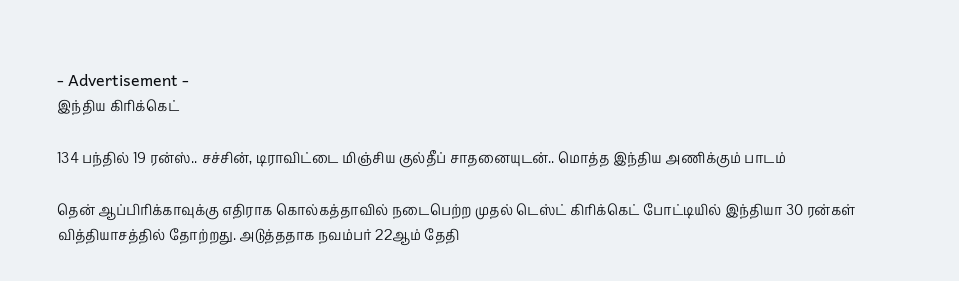- Advertisement -
இந்திய கிரிக்கெட்

134 பந்தில் 19 ரன்ஸ்.. சச்சின், டிராவிட்டை மிஞ்சிய குல்தீப் சாதனையுடன்.. மொத்த இந்திய அணிக்கும் பாடம்

தென் ஆப்பிரிக்காவுக்கு எதிராக கொல்கத்தாவில் நடைபெற்ற முதல் டெஸ்ட் கிரிக்கெட் போட்டியில் இந்தியா 30 ரன்கள் வித்தியாசத்தில் தோற்றது. அடுத்ததாக நவம்பர் 22ஆம் தேதி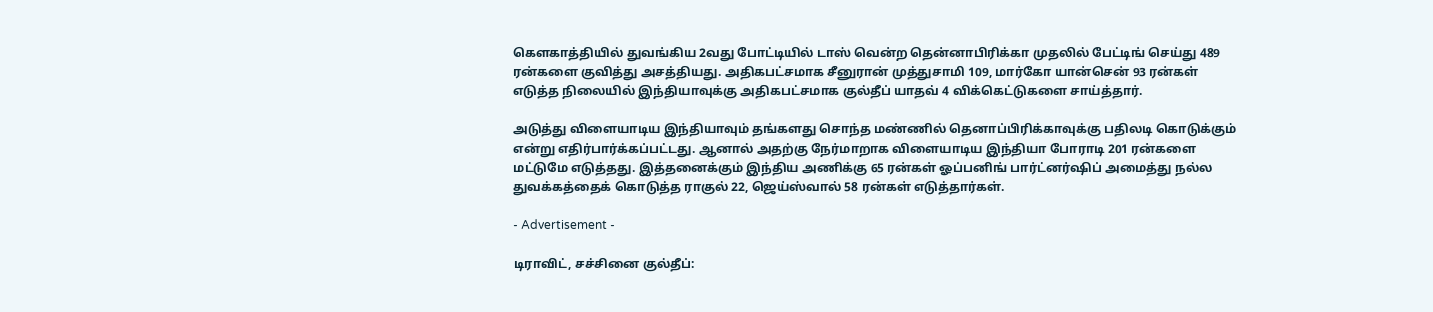கௌகாத்தியில் துவங்கிய 2வது போட்டியில் டாஸ் வென்ற தென்னாபிரிக்கா முதலில் பேட்டிங் செய்து 489 ரன்களை குவித்து அசத்தியது. அதிகபட்சமாக சீனுரான் முத்துசாமி 109, மார்கோ யான்சென் 93 ரன்கள் எடுத்த நிலையில் இந்தியாவுக்கு அதிகபட்சமாக குல்தீப் யாதவ் 4 விக்கெட்டுகளை சாய்த்தார்.

அடுத்து விளையாடிய இந்தியாவும் தங்களது சொந்த மண்ணில் தெனாப்பிரிக்காவுக்கு பதிலடி கொடுக்கும் என்று எதிர்பார்க்கப்பட்டது. ஆனால் அதற்கு நேர்மாறாக விளையாடிய இந்தியா போராடி 201 ரன்களை மட்டுமே எடுத்தது. இத்தனைக்கும் இந்திய அணிக்கு 65 ரன்கள் ஓப்பனிங் பார்ட்னர்ஷிப் அமைத்து நல்ல துவக்கத்தைக் கொடுத்த ராகுல் 22, ஜெய்ஸ்வால் 58 ரன்கள் எடுத்தார்கள்.

- Advertisement -

டிராவிட், சச்சினை குல்தீப்: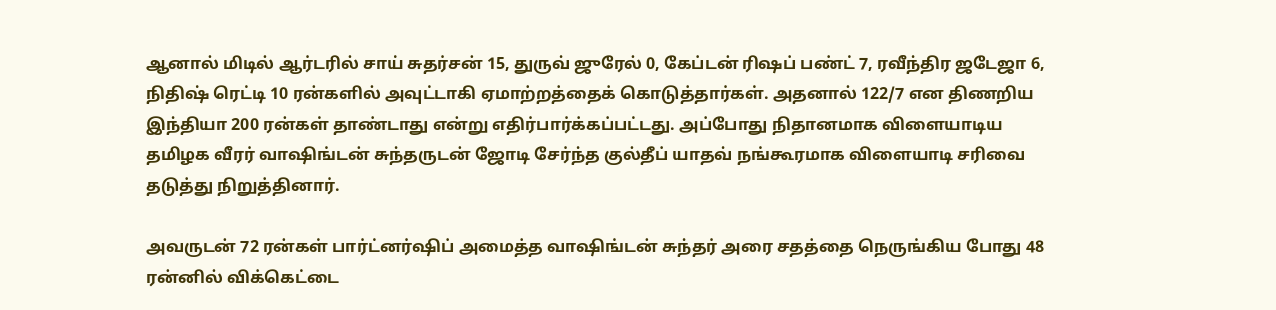ஆனால் மிடில் ஆர்டரில் சாய் சுதர்சன் 15, துருவ் ஜுரேல் 0, கேப்டன் ரிஷப் பண்ட் 7, ரவீந்திர ஜடேஜா 6, நிதிஷ் ரெட்டி 10 ரன்களில் அவுட்டாகி ஏமாற்றத்தைக் கொடுத்தார்கள். அதனால் 122/7 என திணறிய இந்தியா 200 ரன்கள் தாண்டாது என்று எதிர்பார்க்கப்பட்டது. அப்போது நிதானமாக விளையாடிய தமிழக வீரர் வாஷிங்டன் சுந்தருடன் ஜோடி சேர்ந்த குல்தீப் யாதவ் நங்கூரமாக விளையாடி சரிவை தடுத்து நிறுத்தினார்.

அவருடன் 72 ரன்கள் பார்ட்னர்ஷிப் அமைத்த வாஷிங்டன் சுந்தர் அரை சதத்தை நெருங்கிய போது 48 ரன்னில் விக்கெட்டை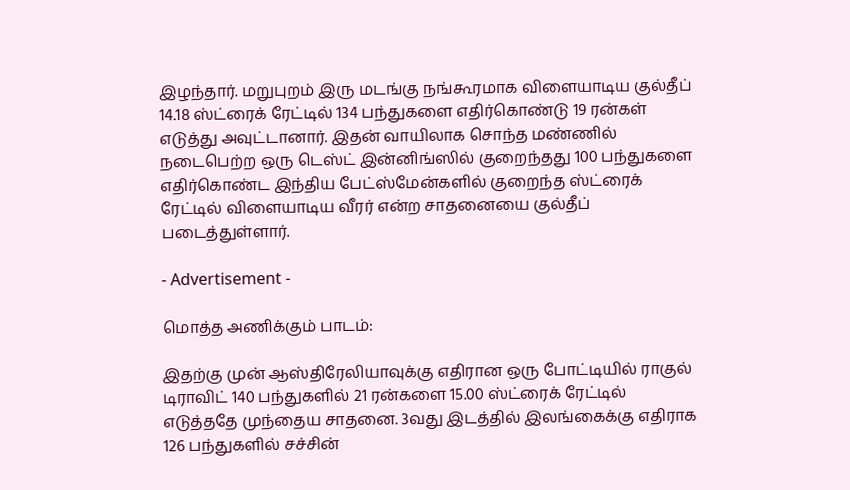இழந்தார். மறுபுறம் இரு மடங்கு நங்கூரமாக விளையாடிய குல்தீப் 14.18 ஸ்ட்ரைக் ரேட்டில் 134 பந்துகளை எதிர்கொண்டு 19 ரன்கள் எடுத்து அவுட்டானார். இதன் வாயிலாக சொந்த மண்ணில் நடைபெற்ற ஒரு டெஸ்ட் இன்னிங்ஸில் குறைந்தது 100 பந்துகளை எதிர்கொண்ட இந்திய பேட்ஸ்மேன்களில் குறைந்த ஸ்ட்ரைக் ரேட்டில் விளையாடிய வீரர் என்ற சாதனையை குல்தீப் படைத்துள்ளார்.

- Advertisement -

மொத்த அணிக்கும் பாடம்:

இதற்கு முன் ஆஸ்திரேலியாவுக்கு எதிரான ஒரு போட்டியில் ராகுல் டிராவிட் 140 பந்துகளில் 21 ரன்களை 15.00 ஸ்ட்ரைக் ரேட்டில் எடுத்ததே முந்தைய சாதனை. 3வது இடத்தில் இலங்கைக்கு எதிராக 126 பந்துகளில் சச்சின்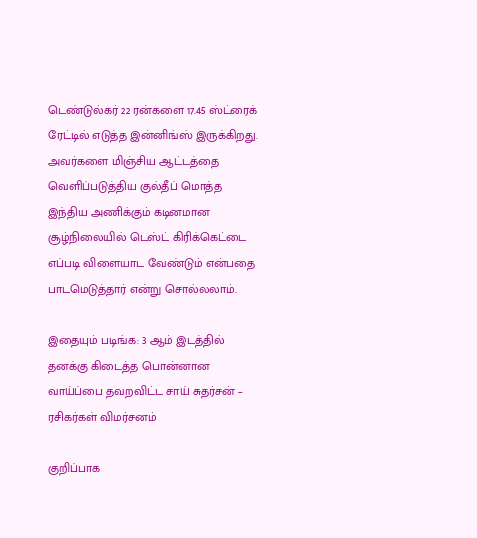டெண்டுல்கர் 22 ரன்களை 17.45 ஸ்ட்ரைக் ரேட்டில் எடுத்த இன்னிங்ஸ் இருக்கிறது. அவர்களை மிஞ்சிய ஆட்டத்தை வெளிப்படுத்திய குல்தீப் மொத்த இந்திய அணிக்கும் கடினமான சூழ்நிலையில் டெஸ்ட் கிரிக்கெட்டை எப்படி விளையாட வேண்டும் என்பதை பாடமெடுத்தார் என்று சொல்லலாம்.

இதையும் படிங்க: 3 ஆம் இடத்தில் தனக்கு கிடைத்த பொன்னான வாய்ப்பை தவறவிட்ட சாய் சுதர்சன் – ரசிகர்கள் விமர்சனம்

குறிப்பாக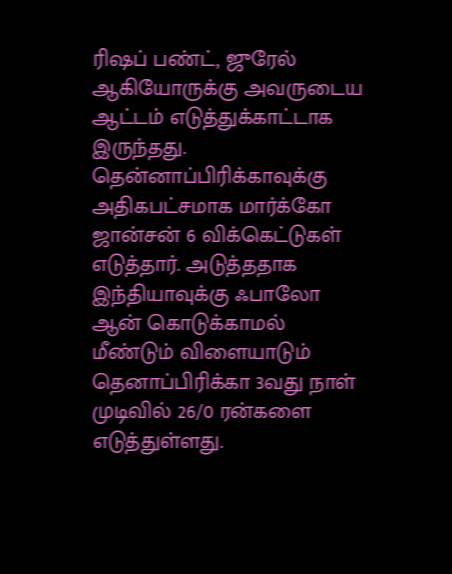ரிஷப் பண்ட், ஜுரேல் ஆகியோருக்கு அவருடைய ஆட்டம் எடுத்துக்காட்டாக இருந்தது. தென்னாப்பிரிக்காவுக்கு அதிகபட்சமாக மார்க்கோ ஜான்சன் 6 விக்கெட்டுகள் எடுத்தார். அடுத்ததாக இந்தியாவுக்கு ஃபாலோ ஆன் கொடுக்காமல் மீண்டும் விளையாடும் தெனாப்பிரிக்கா 3வது நாள் முடிவில் 26/0 ரன்களை எடுத்துள்ளது.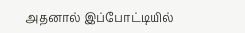அதனால் இப்போட்டியில்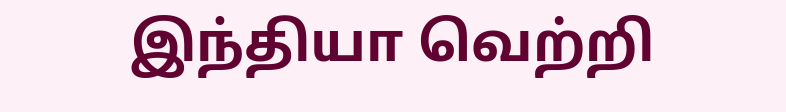இந்தியா வெற்றி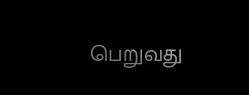பெறுவது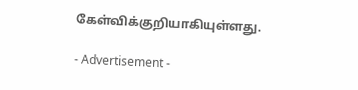கேள்விக்குறியாகியுள்ளது.

- Advertisement -